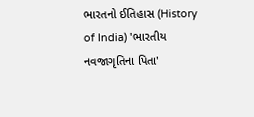ભારતનો ઈતિહાસ (History of India) 'ભારતીય નવજાગૃતિના પિતા'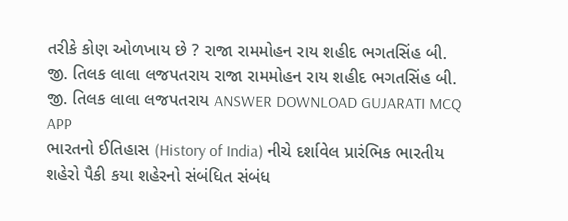તરીકે કોણ ઓળખાય છે ? રાજા રામમોહન રાય શહીદ ભગતસિંહ બી. જી. તિલક લાલા લજપતરાય રાજા રામમોહન રાય શહીદ ભગતસિંહ બી. જી. તિલક લાલા લજપતરાય ANSWER DOWNLOAD GUJARATI MCQ APP
ભારતનો ઈતિહાસ (History of India) નીચે દર્શાવેલ પ્રારંભિક ભારતીય શહેરો પૈકી કયા શહેરનો સંબંધિત સંબંધ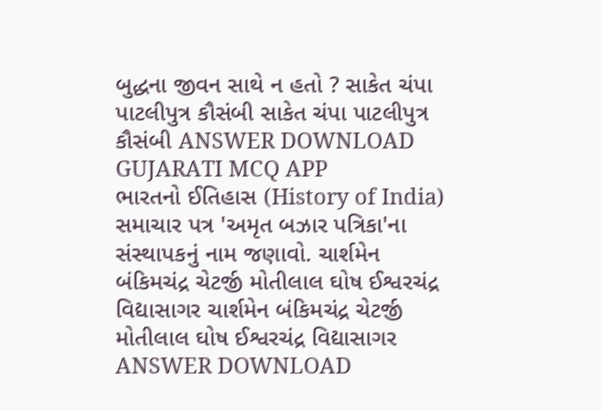બુદ્ધના જીવન સાથે ન હતો ? સાકેત ચંપા પાટલીપુત્ર કૌસંબી સાકેત ચંપા પાટલીપુત્ર કૌસંબી ANSWER DOWNLOAD GUJARATI MCQ APP
ભારતનો ઈતિહાસ (History of India) સમાચાર પત્ર 'અમૃત બઝાર પત્રિકા'ના સંસ્થાપકનું નામ જણાવો. ચાર્શમેન બંકિમચંદ્ર ચેટર્જી મોતીલાલ ઘોષ ઈશ્વરચંદ્ર વિદ્યાસાગર ચાર્શમેન બંકિમચંદ્ર ચેટર્જી મોતીલાલ ઘોષ ઈશ્વરચંદ્ર વિદ્યાસાગર ANSWER DOWNLOAD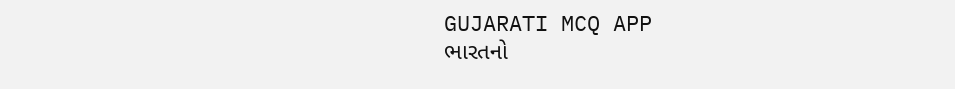GUJARATI MCQ APP
ભારતનો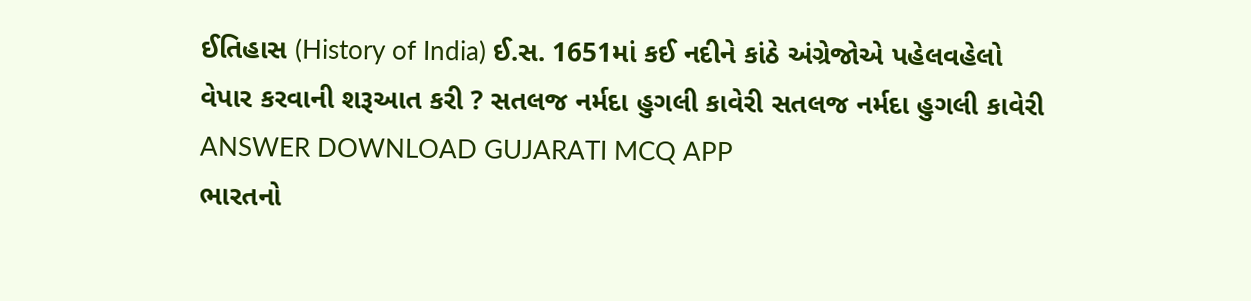ઈતિહાસ (History of India) ઈ.સ. 1651માં કઈ નદીને કાંઠે અંગ્રેજોએ પહેલવહેલો વેપાર કરવાની શરૂઆત કરી ? સતલજ નર્મદા હુગલી કાવેરી સતલજ નર્મદા હુગલી કાવેરી ANSWER DOWNLOAD GUJARATI MCQ APP
ભારતનો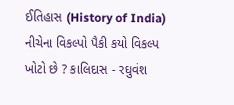ઈતિહાસ (History of India) નીચેના વિકલ્પો પૈકી કયો વિકલ્પ ખોટો છે ? કાલિદાસ - રઘુવંશ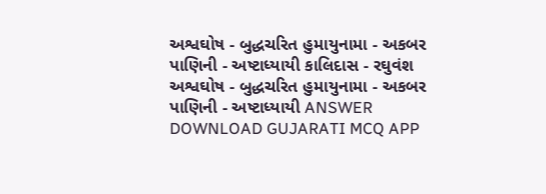અશ્વઘોષ - બુદ્ધચરિત હુમાયુનામા - અકબર પાણિની - અષ્ટાધ્યાયી કાલિદાસ - રઘુવંશ અશ્વઘોષ - બુદ્ધચરિત હુમાયુનામા - અકબર પાણિની - અષ્ટાધ્યાયી ANSWER DOWNLOAD GUJARATI MCQ APP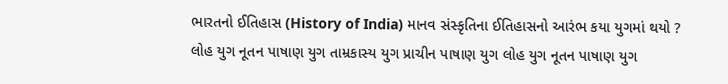ભારતનો ઈતિહાસ (History of India) માનવ સંસ્કૃતિના ઈતિહાસનો આરંભ કયા યુગમાં થયો ? લોહ યુગ નૂતન પાષાણ યુગ તામ્રકાસ્ય યુગ પ્રાચીન પાષાણ યુગ લોહ યુગ નૂતન પાષાણ યુગ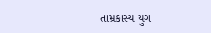તામ્રકાસ્ય યુગ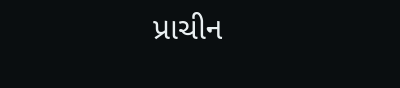પ્રાચીન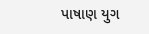પાષાણ યુગ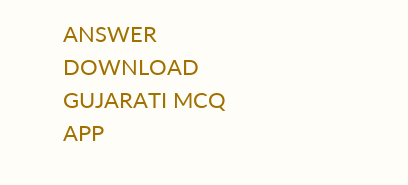ANSWER DOWNLOAD GUJARATI MCQ APP